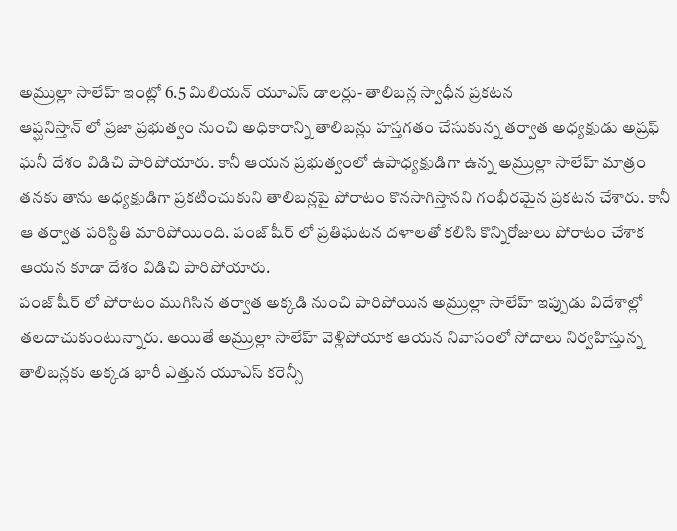అమ్రుల్లా సాలేహ్ ఇంట్లో 6.5 మిలియన్ యూఎస్ డాలర్లు- తాలిబన్ల స్వాధీన ప్రకటన
ఆప్ఘనిస్తాన్ లో ప్రజా ప్రభుత్వం నుంచి అధికారాన్ని తాలిబన్లు హస్తగతం చేసుకున్న తర్వాత అధ్యక్షుడు అష్రఫ్ ఘనీ దేశం విడిచి పారిపోయారు. కానీ ఆయన ప్రభుత్వంలో ఉపాధ్యక్షుడిగా ఉన్న అమ్రుల్లా సాలేహ్ మాత్రం తనకు తాను అధ్యక్షుడిగా ప్రకటించుకుని తాలిబన్లపై పోరాటం కొనసాగిస్తానని గంభీరమైన ప్రకటన చేశారు. కానీ ఆ తర్వాత పరిస్దితి మారిపోయింది. పంజ్ షీర్ లో ప్రతిఘటన దళాలతో కలిసి కొన్నిరోజులు పోరాటం చేశాక ఆయన కూడా దేశం విడిచి పారిపోయారు.
పంజ్ షీర్ లో పోరాటం ముగిసిన తర్వాత అక్కడి నుంచి పారిపోయిన అమ్రుల్లా సాలేహ్ ఇప్పుడు విదేశాల్లో తలదాచుకుంటున్నారు. అయితే అమ్రుల్లా సాలేహ్ వెళ్లిపోయాక ఆయన నివాసంలో సోదాలు నిర్వహిస్తున్న తాలిబన్లకు అక్కడ భారీ ఎత్తున యూఎస్ కరెన్సీ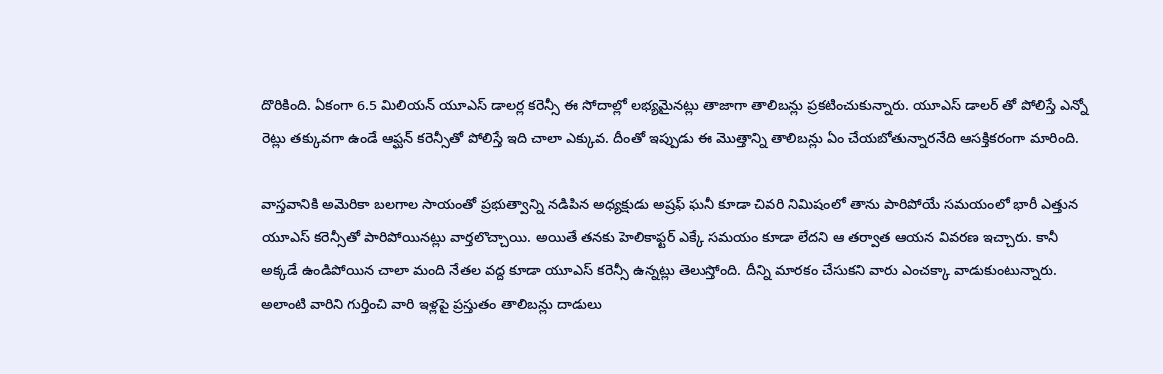దొరికింది. ఏకంగా 6.5 మిలియన్ యూఎస్ డాలర్ల కరెన్సీ ఈ సోదాల్లో లభ్యమైనట్లు తాజాగా తాలిబన్లు ప్రకటించుకున్నారు. యూఎస్ డాలర్ తో పోలిస్తే ఎన్నో రెట్లు తక్కువగా ఉండే ఆప్ఘన్ కరెన్సీతో పోలిస్తే ఇది చాలా ఎక్కువ. దీంతో ఇప్పుడు ఈ మొత్తాన్ని తాలిబన్లు ఏం చేయబోతున్నారనేది ఆసక్తికరంగా మారింది.

వాస్తవానికి అమెరికా బలగాల సాయంతో ప్రభుత్వాన్ని నడిపిన అధ్యక్షుడు అష్రఫ్ ఘనీ కూడా చివరి నిమిషంలో తాను పారిపోయే సమయంలో భారీ ఎత్తున యూఎస్ కరెన్సీతో పారిపోయినట్లు వార్తలొచ్చాయి. అయితే తనకు హెలికాఫ్టర్ ఎక్కే సమయం కూడా లేదని ఆ తర్వాత ఆయన వివరణ ఇచ్చారు. కానీ అక్కడే ఉండిపోయిన చాలా మంది నేతల వద్ద కూడా యూఎస్ కరెన్సీ ఉన్నట్లు తెలుస్తోంది. దీన్ని మారకం చేసుకని వారు ఎంచక్కా వాడుకుంటున్నారు. అలాంటి వారిని గుర్తించి వారి ఇళ్లపై ప్రస్తుతం తాలిబన్లు దాడులు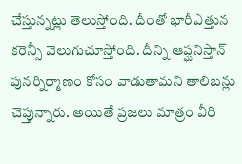చేస్తున్నట్లు తెలుస్తోంది. దీంతో భారీఎత్తున కరెన్సీ వెలుగుచూస్తోంది. దీన్ని ఆప్ఘనిస్తాన్ పునర్నిర్మాణం కోసం వాడుతామని తాలిబన్లు చెప్తున్నారు. అయితే ప్రజలు మాత్రం వీరి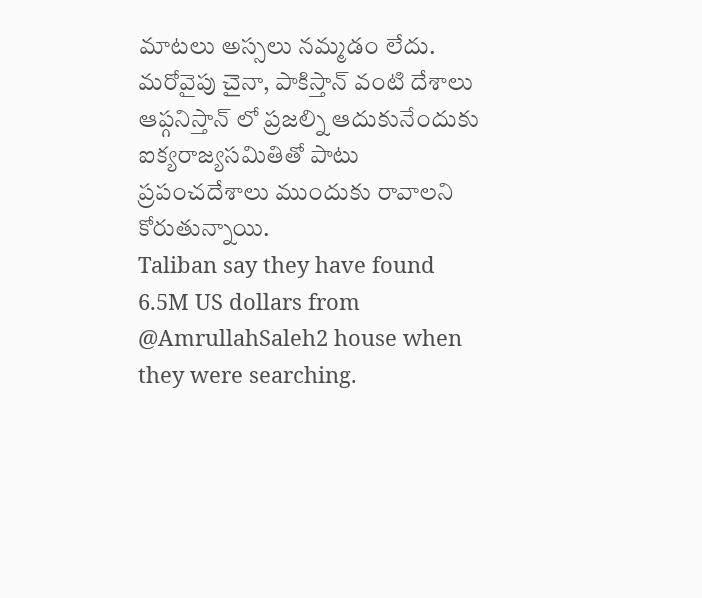మాటలు అస్సలు నమ్మడం లేదు. మరోవైపు చైనా, పాకిస్తాన్ వంటి దేశాలు ఆప్గనిస్తాన్ లో ప్రజల్ని ఆదుకునేందుకు ఐక్యరాజ్యసమితితో పాటు ప్రపంచదేశాలు ముందుకు రావాలని కోరుతున్నాయి.
Taliban say they have found 6.5M US dollars from @AmrullahSaleh2 house when they were searching.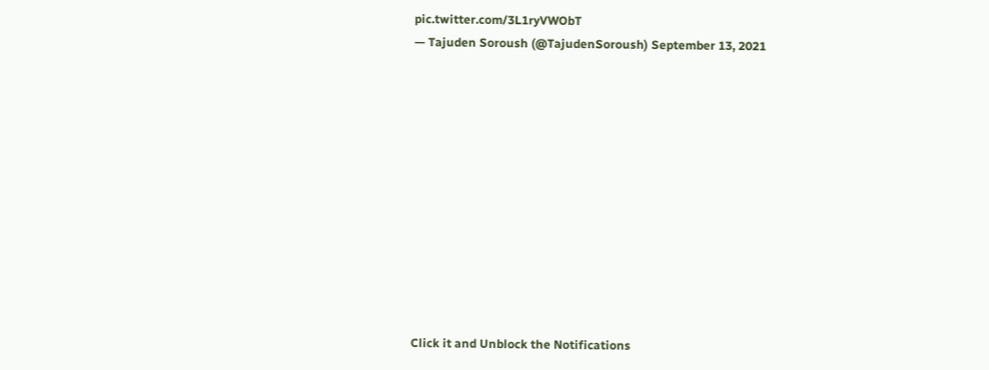pic.twitter.com/3L1ryVWObT
— Tajuden Soroush (@TajudenSoroush) September 13, 2021












Click it and Unblock the Notifications